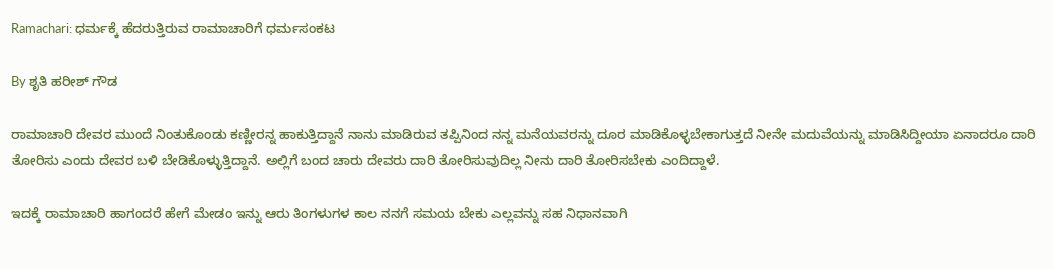Ramachari: ಧರ್ಮಕ್ಕೆ ಹೆದರುತ್ತಿರುವ ರಾಮಾಚಾರಿಗೆ ಧರ್ಮಸಂಕಟ

By ಶೃತಿ ಹರೀಶ್ ಗೌಡ

ರಾಮಾಚಾರಿ ದೇವರ ಮುಂದೆ ನಿಂತುಕೊಂಡು ಕಣ್ಣೀರನ್ನ ಹಾಕುತ್ತಿದ್ದಾನೆ ನಾನು ಮಾಡಿರುವ ತಪ್ಪಿನಿಂದ ನನ್ನ ಮನೆಯವರನ್ನು ದೂರ ಮಾಡಿಕೊಳ್ಳಬೇಕಾಗುತ್ತದೆ ನೀನೇ ಮದುವೆಯನ್ನು ಮಾಡಿಸಿದ್ದೀಯಾ ಏನಾದರೂ ದಾರಿ ತೋರಿಸು ಎಂದು ದೇವರ ಬಳಿ ಬೇಡಿಕೊಳ್ಳುತ್ತಿದ್ದಾನೆ. ಅಲ್ಲಿಗೆ ಬಂದ ಚಾರು ದೇವರು ದಾರಿ ತೋರಿಸುವುದಿಲ್ಲ ನೀನು ದಾರಿ ತೋರಿಸಬೇಕು ಎಂದಿದ್ದಾಳೆ.

ಇದಕ್ಕೆ ರಾಮಾಚಾರಿ ಹಾಗಂದರೆ ಹೇಗೆ ಮೇಡಂ ಇನ್ನು ಆರು ತಿಂಗಳುಗಳ ಕಾಲ ನನಗೆ ಸಮಯ ಬೇಕು ಎಲ್ಲವನ್ನು ಸಹ ನಿಧಾನವಾಗಿ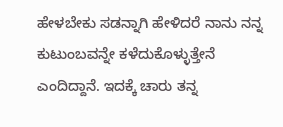ಹೇಳಬೇಕು ಸಡನ್ನಾಗಿ ಹೇಳಿದರೆ ನಾನು ನನ್ನ ಕುಟುಂಬವನ್ನೇ ಕಳೆದುಕೊಳ್ಳುತ್ತೇನೆ ಎಂದಿದ್ದಾನೆ. ಇದಕ್ಕೆ ಚಾರು ತನ್ನ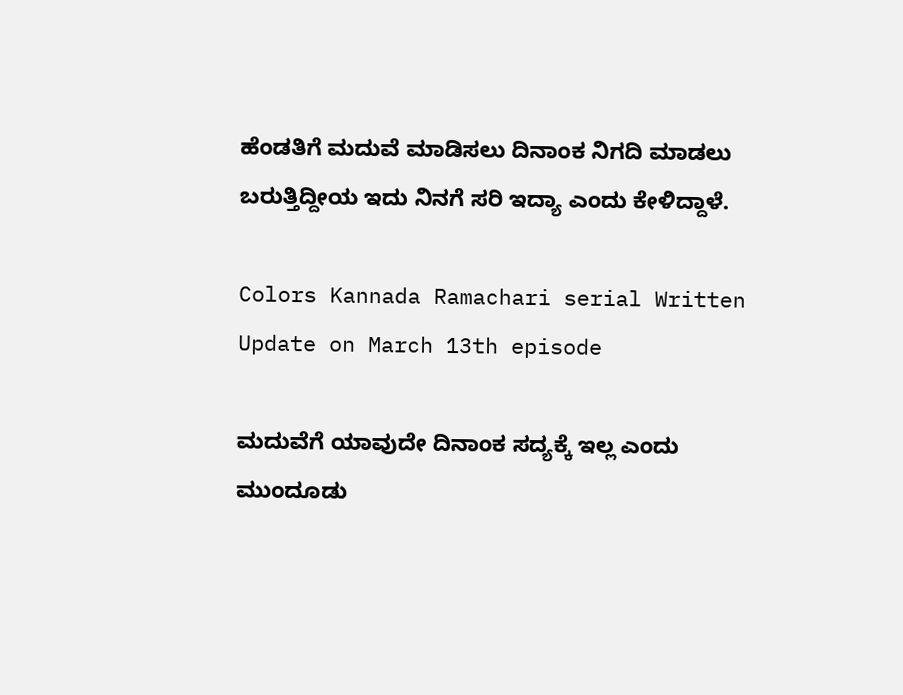ಹೆಂಡತಿಗೆ ಮದುವೆ ಮಾಡಿಸಲು ದಿನಾಂಕ ನಿಗದಿ ಮಾಡಲು ಬರುತ್ತಿದ್ದೀಯ ಇದು ನಿನಗೆ ಸರಿ ಇದ್ಯಾ ಎಂದು ಕೇಳಿದ್ದಾಳೆ.

Colors Kannada Ramachari serial Written Update on March 13th episode

ಮದುವೆಗೆ ಯಾವುದೇ ದಿನಾಂಕ ಸದ್ಯಕ್ಕೆ ಇಲ್ಲ ಎಂದು ಮುಂದೂಡು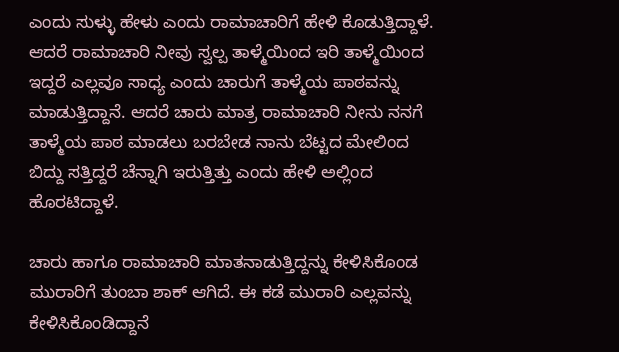ಎಂದು ಸುಳ್ಳು ಹೇಳು ಎಂದು ರಾಮಾಚಾರಿಗೆ ಹೇಳಿ ಕೊಡುತ್ತಿದ್ದಾಳೆ. ಆದರೆ ರಾಮಾಚಾರಿ ನೀವು ಸ್ವಲ್ಪ ತಾಳ್ಮೆಯಿಂದ ಇರಿ ತಾಳ್ಮೆಯಿಂದ ಇದ್ದರೆ ಎಲ್ಲವೂ ಸಾಧ್ಯ ಎಂದು ಚಾರುಗೆ ತಾಳ್ಮೆಯ ಪಾಠವನ್ನು ಮಾಡುತ್ತಿದ್ದಾನೆ. ಆದರೆ ಚಾರು ಮಾತ್ರ ರಾಮಾಚಾರಿ ನೀನು ನನಗೆ ತಾಳ್ಮೆಯ ಪಾಠ ಮಾಡಲು ಬರಬೇಡ ನಾನು ಬೆಟ್ಟದ ಮೇಲಿಂದ ಬಿದ್ದು ಸತ್ತಿದ್ದರೆ ಚೆನ್ನಾಗಿ ಇರುತ್ತಿತ್ತು ಎಂದು ಹೇಳಿ ಅಲ್ಲಿಂದ ಹೊರಟಿದ್ದಾಳೆ.

ಚಾರು ಹಾಗೂ ರಾಮಾಚಾರಿ ಮಾತನಾಡುತ್ತಿದ್ದನ್ನು ಕೇಳಿಸಿಕೊಂಡ ಮುರಾರಿಗೆ ತುಂಬಾ ಶಾಕ್ ಆಗಿದೆ. ಈ ಕಡೆ ಮುರಾರಿ ಎಲ್ಲವನ್ನು ಕೇಳಿಸಿಕೊಂಡಿದ್ದಾನೆ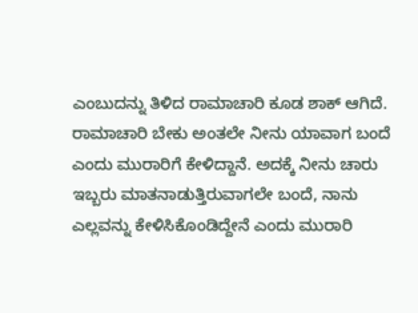ಎಂಬುದನ್ನು ತಿಳಿದ ರಾಮಾಚಾರಿ ಕೂಡ ಶಾಕ್ ಆಗಿದೆ. ರಾಮಾಚಾರಿ ಬೇಕು ಅಂತಲೇ ನೀನು ಯಾವಾಗ ಬಂದೆ ಎಂದು ಮುರಾರಿಗೆ ಕೇಳಿದ್ದಾನೆ. ಅದಕ್ಕೆ ನೀನು ಚಾರು ಇಬ್ಬರು ಮಾತನಾಡುತ್ತಿರುವಾಗಲೇ ಬಂದೆ, ನಾನು ಎಲ್ಲವನ್ನು ಕೇಳಿಸಿಕೊಂಡಿದ್ದೇನೆ ಎಂದು ಮುರಾರಿ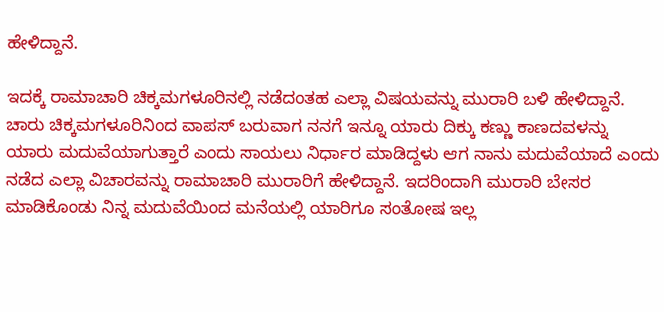ಹೇಳಿದ್ದಾನೆ.

ಇದಕ್ಕೆ ರಾಮಾಚಾರಿ ಚಿಕ್ಕಮಗಳೂರಿನಲ್ಲಿ ನಡೆದಂತಹ ಎಲ್ಲಾ ವಿಷಯವನ್ನು ಮುರಾರಿ ಬಳಿ ಹೇಳಿದ್ದಾನೆ. ಚಾರು ಚಿಕ್ಕಮಗಳೂರಿನಿಂದ ವಾಪಸ್ ಬರುವಾಗ ನನಗೆ ಇನ್ನೂ ಯಾರು ದಿಕ್ಕು ಕಣ್ಣು ಕಾಣದವಳನ್ನು ಯಾರು ಮದುವೆಯಾಗುತ್ತಾರೆ ಎಂದು ಸಾಯಲು ನಿರ್ಧಾರ ಮಾಡಿದ್ದಳು ಆಗ ನಾನು ಮದುವೆಯಾದೆ ಎಂದು ನಡೆದ ಎಲ್ಲಾ ವಿಚಾರವನ್ನು ರಾಮಾಚಾರಿ ಮುರಾರಿಗೆ ಹೇಳಿದ್ದಾನೆ. ಇದರಿಂದಾಗಿ ಮುರಾರಿ ಬೇಸರ ಮಾಡಿಕೊಂಡು ನಿನ್ನ ಮದುವೆಯಿಂದ ಮನೆಯಲ್ಲಿ ಯಾರಿಗೂ ಸಂತೋಷ ಇಲ್ಲ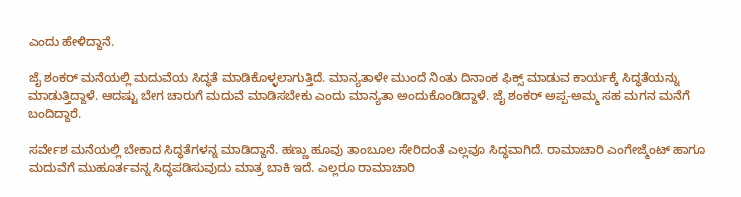ಎಂದು ಹೇಳಿದ್ದಾನೆ.

ಜೈ ಶಂಕರ್ ಮನೆಯಲ್ಲಿ ಮದುವೆಯ ಸಿದ್ಧತೆ ಮಾಡಿಕೊಳ್ಳಲಾಗುತ್ತಿದೆ. ಮಾನ್ಯತಾಳೇ ಮುಂದೆ ನಿಂತು ದಿನಾಂಕ ಫಿಕ್ಸ್ ಮಾಡುವ ಕಾರ್ಯಕ್ಕೆ ಸಿದ್ಧತೆಯನ್ನು ಮಾಡುತ್ತಿದ್ದಾಳೆ. ಆದಷ್ಟು ಬೇಗ ಚಾರುಗೆ ಮದುವೆ ಮಾಡಿಸಬೇಕು ಎಂದು ಮಾನ್ಯತಾ ಅಂದುಕೊಂಡಿದ್ದಾಳೆ. ಜೈ ಶಂಕರ್ ಅಪ್ಪ-ಅಮ್ಮ ಸಹ ಮಗನ ಮನೆಗೆ ಬಂದಿದ್ದಾರೆ.

ಸರ್ವೇಶ ಮನೆಯಲ್ಲಿ ಬೇಕಾದ ಸಿದ್ಧತೆಗಳನ್ನ ಮಾಡಿದ್ದಾನೆ. ಹಣ್ಣು ಹೂವು ತಾಂಬೂಲ ಸೇರಿದಂತೆ ಎಲ್ಲವೂ ಸಿದ್ಧವಾಗಿದೆ. ರಾಮಾಚಾರಿ ಎಂಗೇಜ್ಮೆಂಟ್ ಹಾಗೂ ಮದುವೆಗೆ ಮುಹೂರ್ತವನ್ನ ಸಿದ್ಧಪಡಿಸುವುದು ಮಾತ್ರ ಬಾಕಿ ಇದೆ. ಎಲ್ಲರೂ ರಾಮಾಚಾರಿ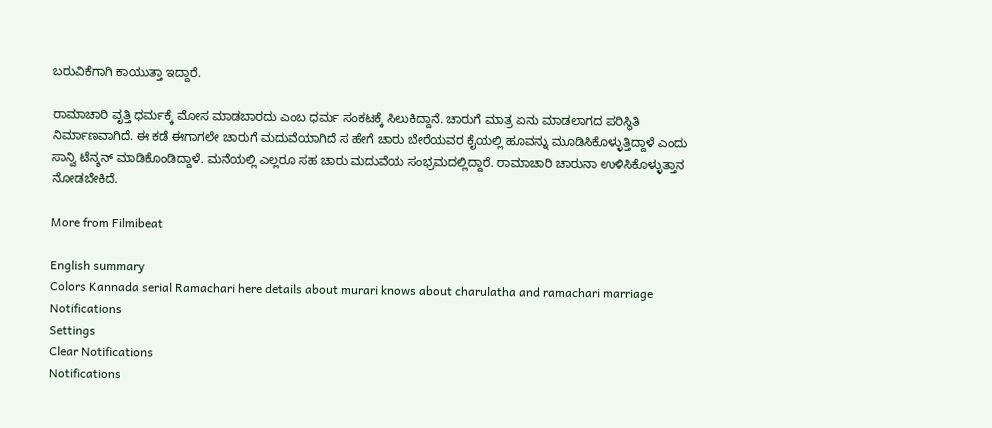ಬರುವಿಕೆಗಾಗಿ ಕಾಯುತ್ತಾ ಇದ್ದಾರೆ.

ರಾಮಾಚಾರಿ ವೃತ್ತಿ ಧರ್ಮಕ್ಕೆ ಮೋಸ ಮಾಡಬಾರದು ಎಂಬ ಧರ್ಮ ಸಂಕಟಕ್ಕೆ ಸಿಲುಕಿದ್ದಾನೆ. ಚಾರುಗೆ ಮಾತ್ರ ಏನು ಮಾಡಲಾಗದ ಪರಿಸ್ಥಿತಿ ನಿರ್ಮಾಣವಾಗಿದೆ. ಈ ಕಡೆ ಈಗಾಗಲೇ ಚಾರುಗೆ ಮದುವೆಯಾಗಿದೆ ಸ ಹೇಗೆ ಚಾರು ಬೇರೆಯವರ ಕೈಯಲ್ಲಿ ಹೂವನ್ನು ಮೂಡಿಸಿಕೊಳ್ಳುತ್ತಿದ್ದಾಳೆ ಎಂದು ಸಾನ್ವಿ ಟೆನ್ಶನ್ ಮಾಡಿಕೊಂಡಿದ್ದಾಳೆ. ಮನೆಯಲ್ಲಿ ಎಲ್ಲರೂ ಸಹ ಚಾರು ಮದುವೆಯ ಸಂಭ್ರಮದಲ್ಲಿದ್ದಾರೆ. ರಾಮಾಚಾರಿ ಚಾರುನಾ ಉಳಿಸಿಕೊಳ್ಳುತ್ತಾನ ನೋಡಬೇಕಿದೆ.

More from Filmibeat

English summary
Colors Kannada serial Ramachari here details about murari knows about charulatha and ramachari marriage
Notifications
Settings
Clear Notifications
Notifications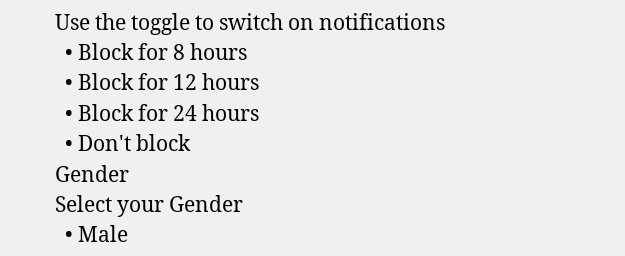Use the toggle to switch on notifications
  • Block for 8 hours
  • Block for 12 hours
  • Block for 24 hours
  • Don't block
Gender
Select your Gender
  • Male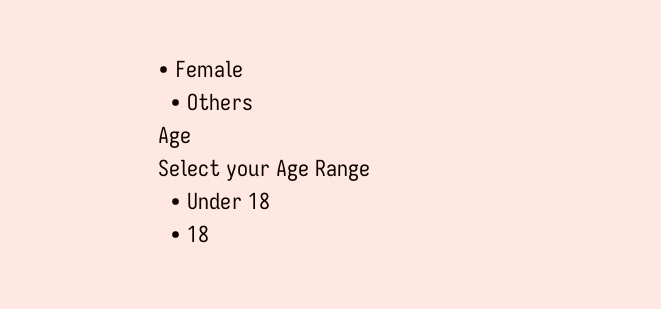• Female
  • Others
Age
Select your Age Range
  • Under 18
  • 18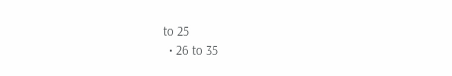to 25
  • 26 to 35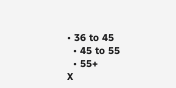• 36 to 45
  • 45 to 55
  • 55+
X